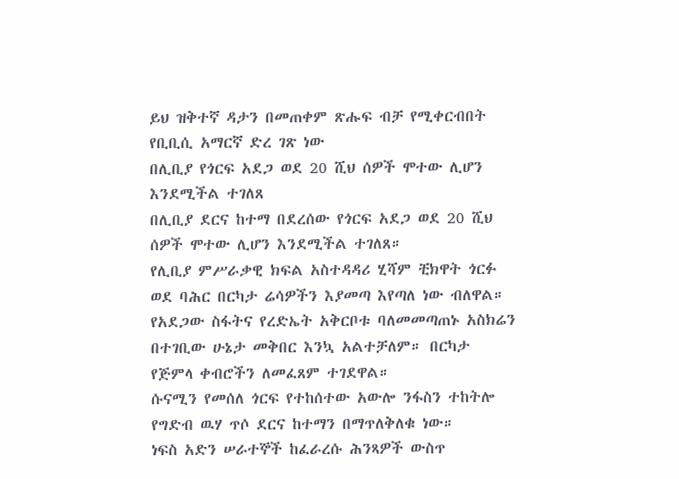ይህ ዝቅተኛ ዳታን በመጠቀም ጽሑፍ ብቻ የሚቀርብበት የቢቢሲ አማርኛ ድረ ገጽ ነው
በሊቢያ የጎርፍ አደጋ ወደ 20 ሺህ ሰዎች ሞተው ሊሆን እንደሚችል ተገለጸ
በሊቢያ ደርና ከተማ በደረሰው የጎርፍ አደጋ ወደ 20 ሺህ ሰዎች ሞተው ሊሆን እንደሚችል ተገለጸ።
የሊቢያ ምሥራቃዊ ክፍል አስተዳዳሪ ሂሻም ቺክዋት ጎርፉ ወደ ባሕር በርካታ ሬሳዎችን እያመጣ እየጣለ ነው ብለዋል።
የአደጋው ስፋትና የረድኤት አቅርቦቱ ባለመመጣጠኑ አስክሬን በተገቢው ሁኔታ መቅበር እንኳ አልተቻለም። በርካታ የጅምላ ቀብሮችን ለመፈጸም ተገደዋል።
ሱናሚን የመሰለ ጎርፍ የተከሰተው አውሎ ንፋስን ተከትሎ የግድብ ዉሃ ጥሶ ደርና ከተማን በማጥለቅለቁ ነው።
ነፍስ አድን ሠራተኞች ከፈራረሱ ሕንጻዎች ውስጥ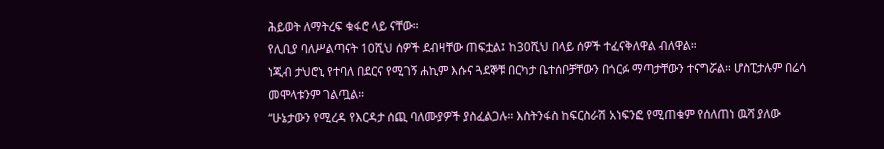ሕይወት ለማትረፍ ቁፋሮ ላይ ናቸው።
የሊቢያ ባለሥልጣናት 10ሺህ ሰዎች ደብዛቸው ጠፍቷል፤ ከ30ሺህ በላይ ሰዎች ተፈናቅለዋል ብለዋል።
ነጂብ ታህሮኒ የተባለ በደርና የሚገኝ ሐኪም እሱና ጓደኞቹ በርካታ ቤተሰቦቻቸውን በጎርፉ ማጣታቸውን ተናግሯል። ሆስፒታሉም በሬሳ መሞላቱንም ገልጧል።
“ሁኔታውን የሚረዳ የእርዳታ ሰጪ ባለሙያዎች ያስፈልጋሉ። እስትንፋስ ከፍርስራሽ አነፍንፎ የሚጠቁም የሰለጠነ ዉሻ ያለው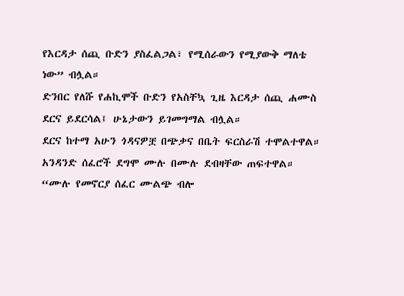የእርዳታ ሰጪ ቡድን ያስፈልጋል፣ የሚሰራውን የሚያውቅ ማለቴ ነው” ብሏል።
ድንበር የለሹ የሐኪሞች ቡድን የአስቸኳ ጊዜ እርዳታ ሰጪ ሐሙስ ደርና ይደርሳል፤ ሁኔታውን ይገመግማል ብሏል።
ደርና ከተማ አሁን ጎዳናዎቿ በጭቃና በቤት ፍርስራሽ ተሞልተዋል።
አንዳንድ ሰፈሮች ደግሞ ሙሉ በሙሉ ደብዛቸው ጠፍተዋል።
“ሙሉ የመኖርያ ሰፈር ሙልጭ ብሎ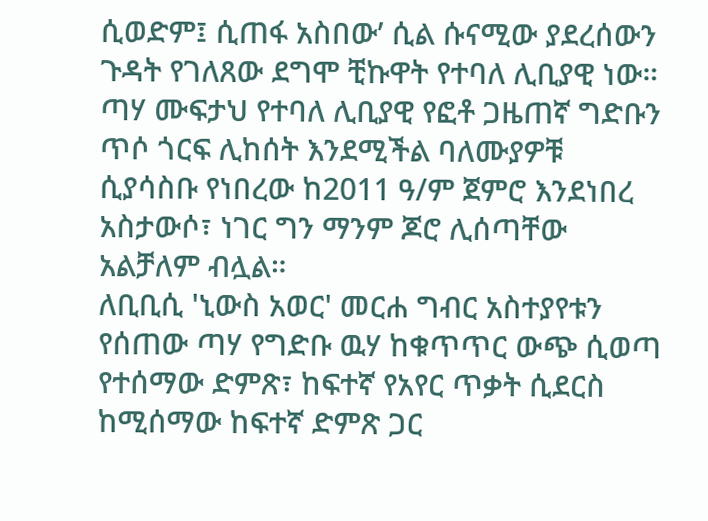ሲወድም፤ ሲጠፋ አስበው’ ሲል ሱናሚው ያደረሰውን ጉዳት የገለጸው ደግሞ ቺኩዋት የተባለ ሊቢያዊ ነው።
ጣሃ ሙፍታህ የተባለ ሊቢያዊ የፎቶ ጋዜጠኛ ግድቡን ጥሶ ጎርፍ ሊከሰት እንደሚችል ባለሙያዎቹ ሲያሳስቡ የነበረው ከ2011 ዓ/ም ጀምሮ እንደነበረ አስታውሶ፣ ነገር ግን ማንም ጆሮ ሊሰጣቸው አልቻለም ብሏል።
ለቢቢሲ 'ኒውስ አወር' መርሐ ግብር አስተያየቱን የሰጠው ጣሃ የግድቡ ዉሃ ከቁጥጥር ውጭ ሲወጣ የተሰማው ድምጽ፣ ከፍተኛ የአየር ጥቃት ሲደርስ ከሚሰማው ከፍተኛ ድምጽ ጋር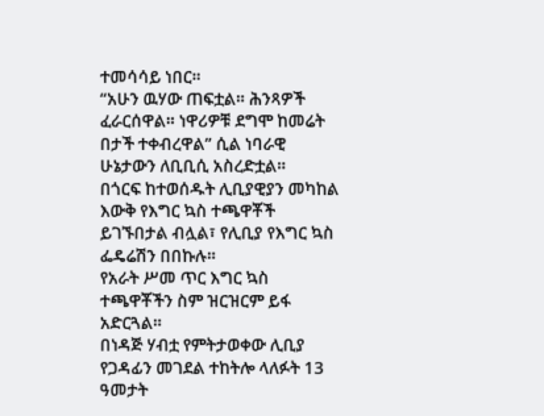ተመሳሳይ ነበር።
“አሁን ዉሃው ጠፍቷል። ሕንጻዎች ፈራርሰዋል። ነዋሪዎቹ ደግሞ ከመሬት በታች ተቀብረዋል” ሲል ነባራዊ ሁኔታውን ለቢቢሲ አስረድቷል።
በጎርፍ ከተወሰዱት ሊቢያዊያን መካከል እውቅ የእግር ኳስ ተጫዋቾች ይገኙበታል ብሏል፣ የሊቢያ የእግር ኳስ ፌዴሬሽን በበኩሉ።
የአራት ሥመ ጥር እግር ኳስ ተጫዋቾችን ስም ዝርዝርም ይፋ አድርጓል።
በነዳጅ ሃብቷ የምትታወቀው ሊቢያ የጋዳፊን መገደል ተከትሎ ላለፉት 13 ዓመታት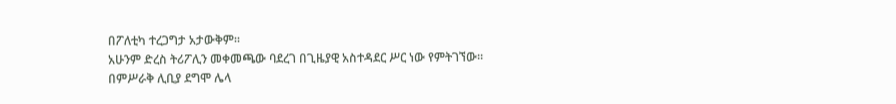በፖለቲካ ተረጋግታ አታውቅም።
አሁንም ድረስ ትሪፖሊን መቀመጫው ባደረገ በጊዜያዊ አስተዳደር ሥር ነው የምትገኘው።
በምሥራቅ ሊቢያ ደግሞ ሌላ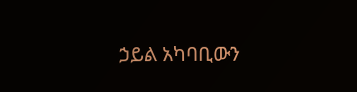ኃይል አካባቢውን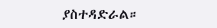ያስተዳድራል።